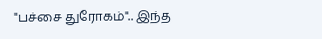"பச்சை துரோகம்".. இந்த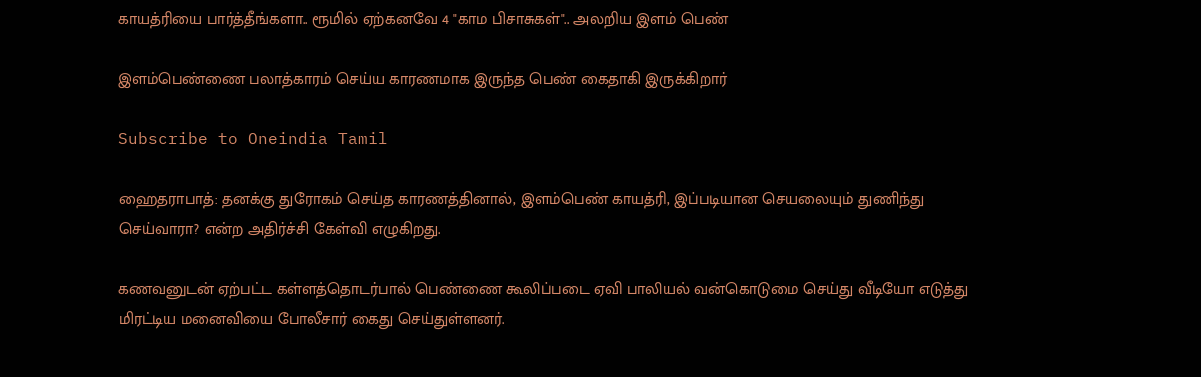காயத்ரியை பார்த்தீங்களா.. ரூமில் ஏற்கனவே 4 "காம பிசாசுகள்".. அலறிய இளம் பெண்

இளம்பெண்ணை பலாத்காரம் செய்ய காரணமாக இருந்த பெண் கைதாகி இருக்கிறார்

Subscribe to Oneindia Tamil

ஹைதராபாத்: தனக்கு துரோகம் செய்த காரணத்தினால், இளம்பெண் காயத்ரி, இப்படியான செயலையும் துணிந்து செய்வாரா? என்ற அதிர்ச்சி கேள்வி எழுகிறது.

கணவனுடன் ஏற்பட்ட கள்ளத்தொடர்பால் பெண்ணை கூலிப்படை ஏவி பாலியல் வன்கொடுமை செய்து வீடியோ எடுத்து மிரட்டிய மனைவியை போலீசார் கைது செய்துள்ளனர்.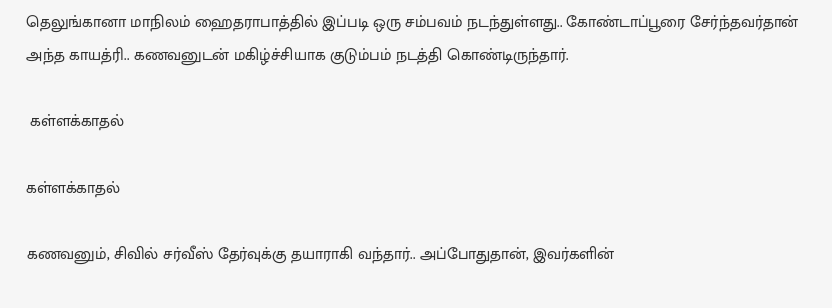தெலுங்கானா மாநிலம் ஹைதராபாத்தில் இப்படி ஒரு சம்பவம் நடந்துள்ளது.. கோண்டாப்பூரை சேர்ந்தவர்தான் அந்த காயத்ரி.. கணவனுடன் மகிழ்ச்சியாக குடும்பம் நடத்தி கொண்டிருந்தார்.

 கள்ளக்காதல்

கள்ளக்காதல்

கணவனும், சிவில் சர்வீஸ் தேர்வுக்கு தயாராகி வந்தார்.. அப்போதுதான், இவர்களின்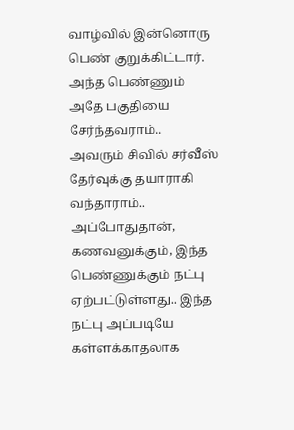வாழ்வில் இன்னொரு பெண் குறுக்கிட்டார். அந்த பெண்ணும் அதே பகுதியை சேர்ந்தவராம்.. அவரும் சிவில் சர்வீஸ் தேர்வுக்கு தயாராகி வந்தாராம்.. அப்போதுதான், கணவனுக்கும், இந்த பெண்ணுக்கும் நட்பு ஏற்பட்டுள்ளது.. இந்த நட்பு அப்படியே கள்ளக்காதலாக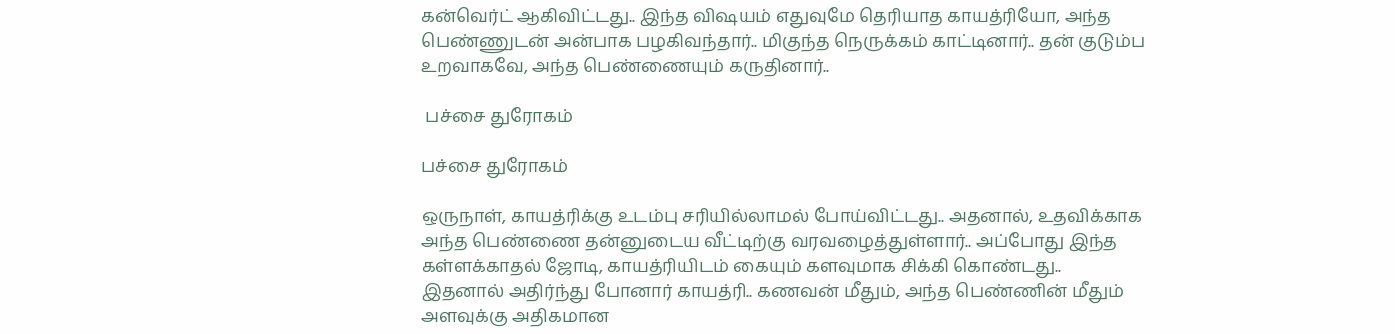கன்வெர்ட் ஆகிவிட்டது.. இந்த விஷயம் எதுவுமே தெரியாத காயத்ரியோ, அந்த பெண்ணுடன் அன்பாக பழகிவந்தார்.. மிகுந்த நெருக்கம் காட்டினார்.. தன் குடும்ப உறவாகவே, அந்த பெண்ணையும் கருதினார்..

 பச்சை துரோகம்

பச்சை துரோகம்

ஒருநாள், காயத்ரிக்கு உடம்பு சரியில்லாமல் போய்விட்டது.. அதனால், உதவிக்காக அந்த பெண்ணை தன்னுடைய வீட்டிற்கு வரவழைத்துள்ளார்.. அப்போது இந்த கள்ளக்காதல் ஜோடி, காயத்ரியிடம் கையும் களவுமாக சிக்கி கொண்டது.. இதனால் அதிர்ந்து போனார் காயத்ரி.. கணவன் மீதும், அந்த பெண்ணின் மீதும் அளவுக்கு அதிகமான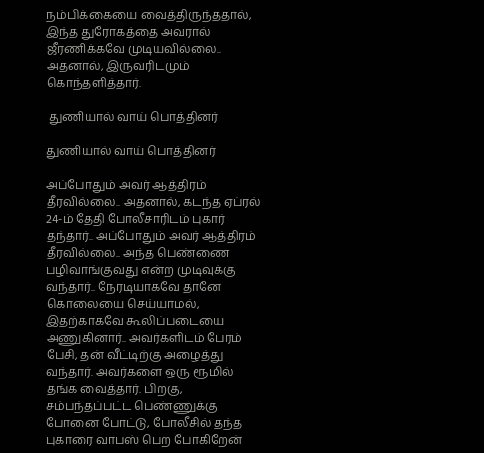நம்பிக்கையை வைத்திருந்ததால், இந்த துரோகத்தை அவரால் ஜீரணிக்கவே முடியவில்லை.. அதனால், இருவரிடமும் கொந்தளித்தார்.

 துணியால் வாய் பொத்தினர்

துணியால் வாய் பொத்தினர்

அப்போதும் அவர் ஆத்திரம் தீரவில்லை.. அதனால், கடந்த ஏப்ரல் 24-ம் தேதி போலீசாரிடம் புகார் தந்தார்.. அப்போதும் அவர் ஆத்திரம் தீரவில்லை.. அந்த பெண்ணை பழிவாங்குவது என்ற முடிவுக்கு வந்தார்.. நேரடியாகவே தானே கொலையை செய்யாமல், இதற்காகவே கூலிப்படையை அணுகினார்.. அவர்களிடம் பேரம் பேசி, தன் வீட்டிற்கு அழைத்து வந்தார். அவர்களை ஒரு ரூமில் தங்க வைத்தார். பிறகு, சம்பந்தப்பட்ட பெண்ணுக்கு போனை போட்டு, போலீசில் தந்த புகாரை வாபஸ் பெற போகிறேன்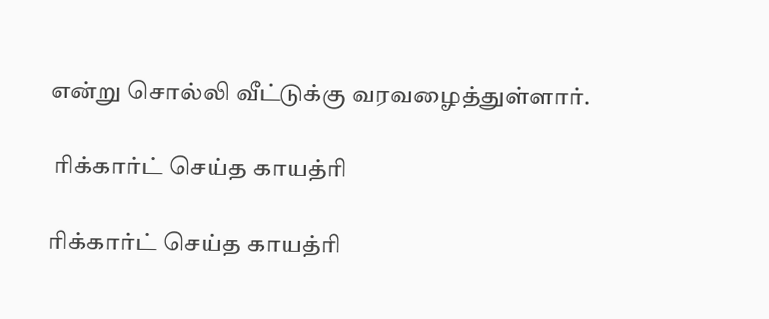என்று சொல்லி வீட்டுக்கு வரவழைத்துள்ளார்.

 ரிக்கார்ட் செய்த காயத்ரி

ரிக்கார்ட் செய்த காயத்ரி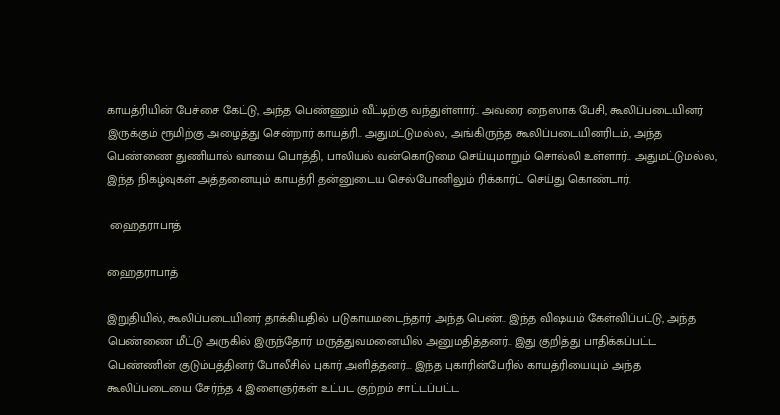காயத்ரியின் பேச்சை கேட்டு, அந்த பெண்ணும் வீட்டிற்கு வந்துள்ளார்.. அவரை நைஸாக பேசி, கூலிப்படையினர் இருக்கும் ரூமிற்கு அழைத்து சென்றார் காயத்ரி.. அதுமட்டுமல்ல, அங்கிருந்த கூலிப்படையினரிடம், அந்த பெண்ணை துணியால் வாயை பொத்தி, பாலியல் வன்கொடுமை செய்யுமாறும் சொல்லி உள்ளார்.. அதுமட்டுமல்ல, இந்த நிகழ்வுகள் அத்தனையும் காயத்ரி தன்னுடைய செல்போனிலும் ரிக்கார்ட் செய்து கொண்டார்.

 ஹைதராபாத்

ஹைதராபாத்

இறுதியில், கூலிப்படையினர் தாக்கியதில் படுகாயமடைந்தார் அந்த பெண்.. இந்த விஷயம் கேள்விப்பட்டு, அந்த பெண்ணை மீட்டு அருகில் இருந்தோர் மருத்துவமனையில் அனுமதித்தனர்.. இது குறித்து பாதிக்கப்பட்ட பெண்ணின் குடும்பத்தினர் போலீசில் புகார் அளித்தனர்... இந்த புகாரின்பேரில் காயத்ரியையும் அந்த கூலிப்படையை சேர்ந்த 4 இளைஞர்கள் உட்பட குற்றம் சாட்டப்பட்ட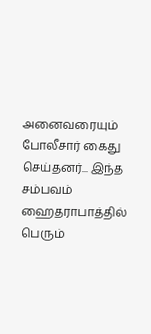அனைவரையும் போலீசார் கைது செய்தனர்... இந்த சம்பவம் ஹைதராபாத்தில் பெரும்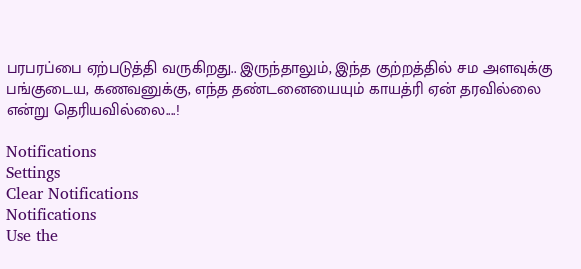பரபரப்பை ஏற்படுத்தி வருகிறது.. இருந்தாலும், இந்த குற்றத்தில் சம அளவுக்கு பங்குடைய, கணவனுக்கு, எந்த தண்டனையையும் காயத்ரி ஏன் தரவில்லை என்று தெரியவில்லை....!

Notifications
Settings
Clear Notifications
Notifications
Use the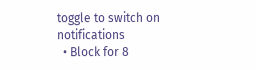toggle to switch on notifications
  • Block for 8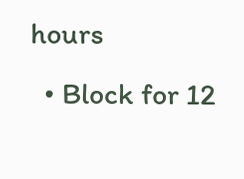hours
  • Block for 12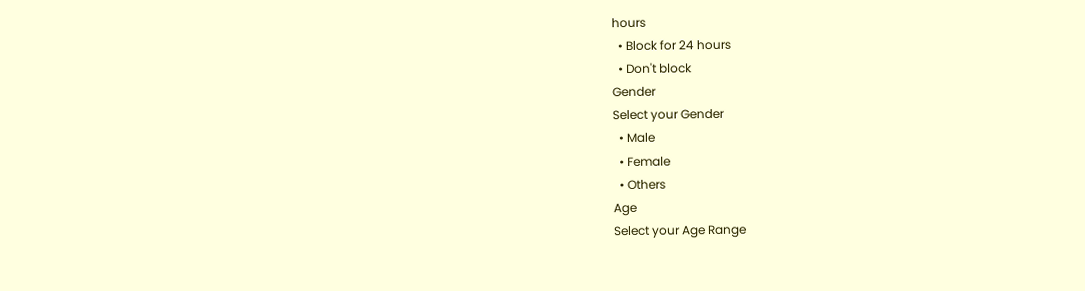hours
  • Block for 24 hours
  • Don't block
Gender
Select your Gender
  • Male
  • Female
  • Others
Age
Select your Age Range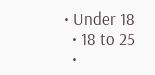• Under 18
  • 18 to 25
  •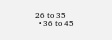26 to 35
  • 36 to 45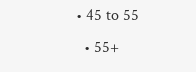• 45 to 55
  • 55+